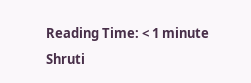Reading Time: < 1 minute
Shruti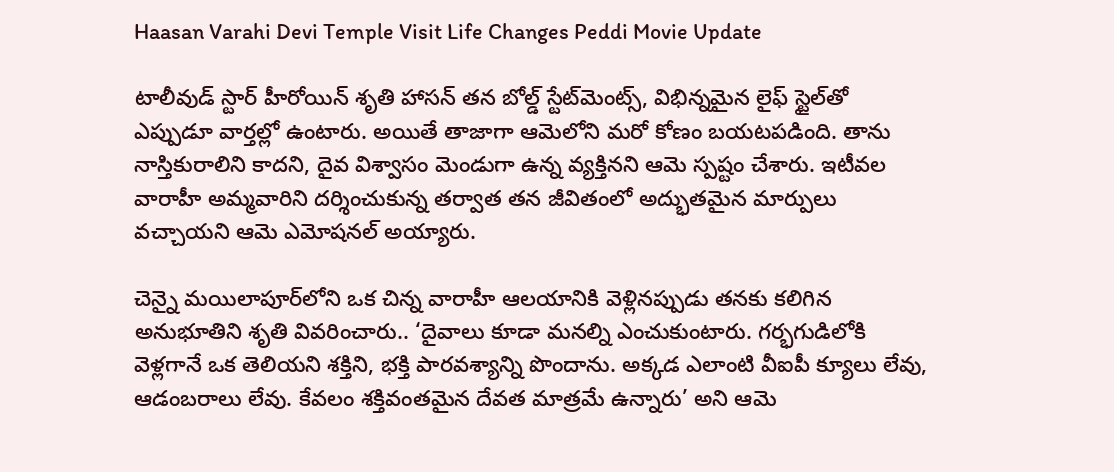Haasan Varahi Devi Temple Visit Life Changes Peddi Movie Update

టాలీవుడ్ స్టార్ హీరోయిన్ శృతి హాసన్ తన బోల్డ్ స్టేట్‌మెంట్స్, విభిన్నమైన లైఫ్ స్టైల్‌తో ఎప్పుడూ వార్తల్లో ఉంటారు. అయితే తాజాగా ఆమెలోని మరో కోణం బయటపడింది. తాను నాస్తికురాలిని కాదని, దైవ విశ్వాసం మెండుగా ఉన్న వ్యక్తినని ఆమె స్పష్టం చేశారు. ఇటీవల వారాహీ అమ్మవారిని దర్శించుకున్న తర్వాత తన జీవితంలో అద్భుతమైన మార్పులు వచ్చాయని ఆమె ఎమోషనల్ అయ్యారు.

చెన్నై మయిలాపూర్‌లోని ఒక చిన్న వారాహీ ఆలయానికి వెళ్లినప్పుడు తనకు కలిగిన అనుభూతిని శృతి వివరించారు.. ‘దైవాలు కూడా మనల్ని ఎంచుకుంటారు. గర్భగుడిలోకి వెళ్లగానే ఒక తెలియని శక్తిని, భక్తి పారవశ్యాన్ని పొందాను. అక్కడ ఎలాంటి వీఐపీ క్యూలు లేవు, ఆడంబరాలు లేవు. కేవలం శక్తివంతమైన దేవత మాత్రమే ఉన్నారు’ అని ఆమె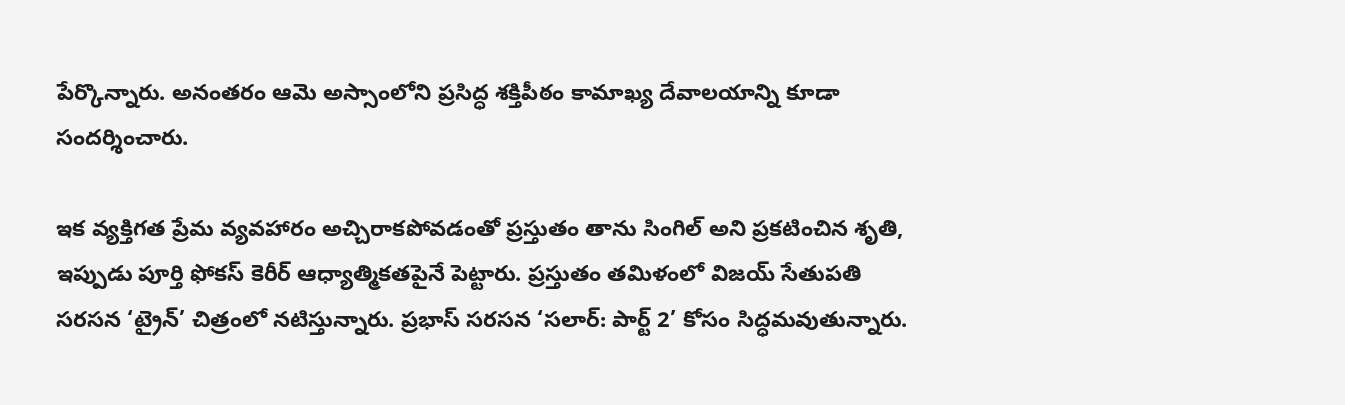పేర్కొన్నారు. అనంతరం ఆమె అస్సాంలోని ప్రసిద్ధ శక్తిపీఠం కామాఖ్య దేవాలయాన్ని కూడా సందర్శించారు.

ఇక వ్యక్తిగత ప్రేమ వ్యవహారం అచ్చిరాకపోవడంతో ప్రస్తుతం తాను సింగిల్ అని ప్రకటించిన శృతి, ఇప్పుడు పూర్తి ఫోకస్ కెరీర్ ఆధ్యాత్మికతపైనే పెట్టారు. ప్రస్తుతం తమిళంలో విజయ్ సేతుపతి సరసన ‘ట్రైన్’ చిత్రంలో నటిస్తున్నారు. ప్రభాస్ సరసన ‘సలార్: పార్ట్ 2’ కోసం సిద్ధమవుతున్నారు.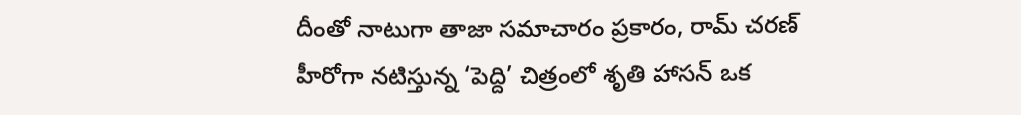దీంతో నాటుగా తాజా సమాచారం ప్రకారం, రామ్ చరణ్ హీరోగా నటిస్తున్న ‘పెద్ది’ చిత్రంలో శృతి హాసన్ ఒక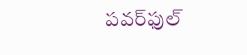పవర్‌ఫుల్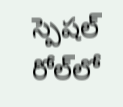స్పెషల్ రోల్‌లో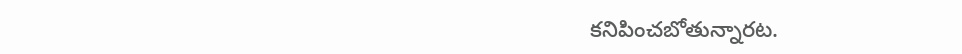కనిపించబోతున్నారట.